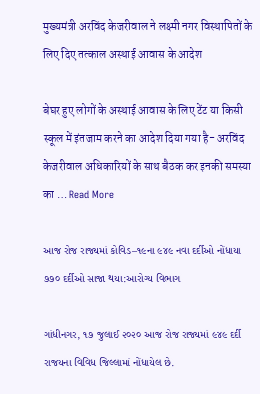मुख्यमंत्री अरविंद केजरीवाल ने लक्ष्मी नगर विस्थापितों के लिए दिए तत्काल अस्थाई आवास के आदेश

बेघर हुए लोगों के अस्थाई आवास के लिए टेंट या किसी स्कूल में इंतजाम करने का आदेश दिया गया है- अरविंद केजरीवाल अधिकारियों के साथ बैठक कर इनकी समस्या का … Read More

આજ રોજ રાજ્યમાં કોવિડ–૧૯ના ૯૪૯ નવા દર્દીઓ નોંધાયા ૭૭૦ દર્દીઓ સાજા થયા:આરોગ્ય વિભાગ

ગાંધીનગર, ૧૭ જુલાઈ ૨૦૨૦ આજ રોજ રાજ્યમાં ૯૪૯ દર્દી રાજયના વિવિધ જિલ્લામાં નોંધાયેલ છે.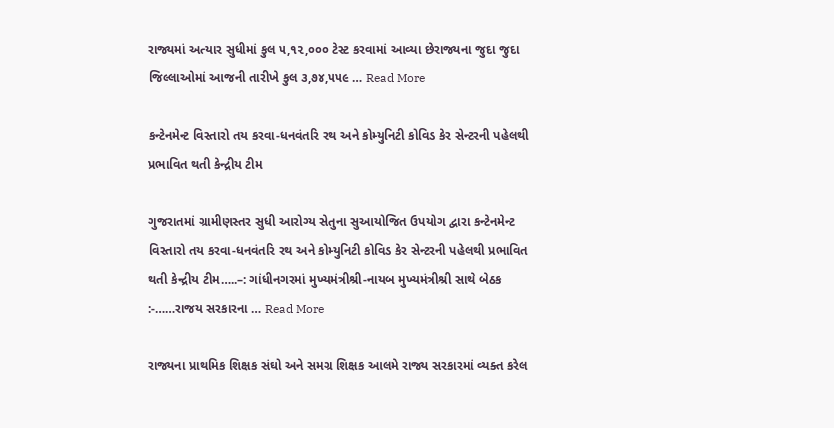રાજ્યમાં અત્યાર સુધીમાં કુલ ૫,૧૨,૦૦૦ ટેસ્ટ કરવામાં આવ્યા છેરાજ્યના જુદા જુદા જિલ્લાઓમાં આજની તારીખે કુલ ૩,૭૪,૫૫૯ … Read More

કન્ટેનમેન્ટ વિસ્તારો તય કરવા-ધનવંતરિ રથ અને કોમ્યુનિટી કોવિડ કેર સેન્ટરની પહેલથી પ્રભાવિત થતી કેન્દ્રીય ટીમ

ગુજરાતમાં ગ્રામીણસ્તર સુધી આરોગ્ય સેતુના સુઆયોજિત ઉપયોગ દ્વારા કન્ટેનમેન્ટ વિસ્તારો તય કરવા-ધનવંતરિ રથ અને કોમ્યુનિટી કોવિડ કેર સેન્ટરની પહેલથી પ્રભાવિત થતી કેન્દ્રીય ટીમ…..–: ગાંધીનગરમાં મુખ્યમંત્રીશ્રી-નાયબ મુખ્યમંત્રીશ્રી સાથે બેઠક :-……રાજય સરકારના … Read More

રાજ્યના પ્રાથમિક શિક્ષક સંઘો અને સમગ્ર શિક્ષક આલમે રાજ્ય સરકારમાં વ્યક્ત કરેલ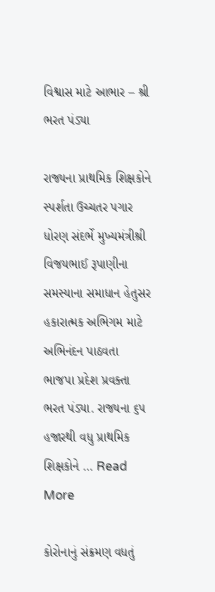વિશ્વાસ માટે આભાર – શ્રી ભરત પંડ્યા

રાજ્યના પ્રાથમિક શિક્ષકોને સ્પર્શતા ઉચ્ચતર પગાર ધોરણ સંદર્ભે મુખ્યમંત્રીશ્રી વિજયભાઈ રૂપાણીના સમસ્યાના સમાધાન હેતુસર હકારાત્મક અભિગમ માટે અભિનંદન પાઠવતા ભાજપા પ્રદેશ પ્રવક્તા ભરત પંડ્યા. રાજ્યના ૬૫ હજારથી વધુ પ્રાથમિક શિક્ષકોને … Read More

કોરોનાનું સંક્રમણ વધતું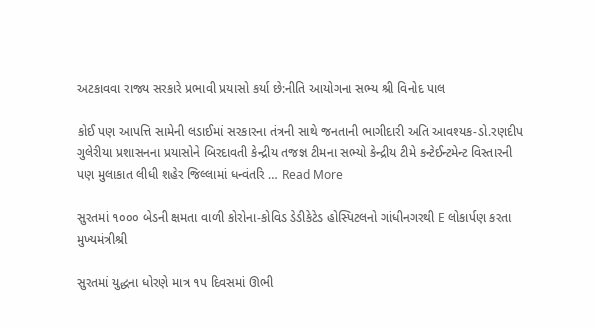અટકાવવા રાજ્ય સરકારે પ્રભાવી પ્રયાસો કર્યા છે:નીતિ આયોગના સભ્ય શ્રી વિનોદ પાલ

કોઈ પણ આપત્તિ સામેની લડાઈમાં સરકારના તંત્રની સાથે જનતાની ભાગીદારી અતિ આવશ્યક-ડો.રણદીપ ગુલેરીયા પ્રશાસનના પ્રયાસોને બિરદાવતી કેન્દ્રીય તજજ્ઞ ટીમના સભ્યો કેન્દ્રીય ટીમે કન્ટેઈન્ટમેન્ટ વિસ્તારની પણ મુલાકાત લીધી શહેર જિલ્લામાં ધન્વંતરિ … Read More

સુરતમાં ૧૦૦૦ બેડની ક્ષમતા વાળી કોરોના-કોવિડ ડેડીકેટેડ હોસ્પિટલનો ગાંધીનગરથી E લોકાર્પણ કરતા મુખ્યમંત્રીશ્રી

સુરતમાં યુદ્ધના ધોરણે માત્ર ૧પ દિવસમાં ઊભી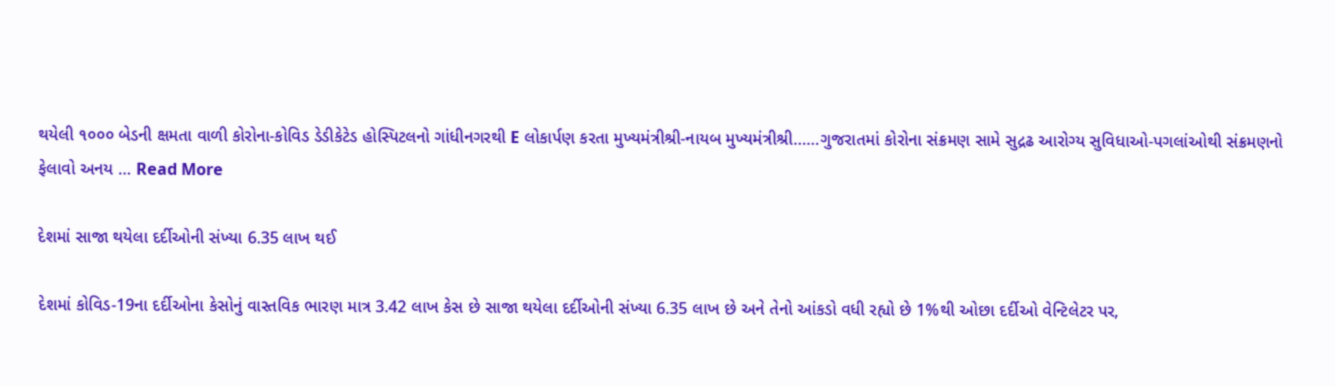થયેલી ૧૦૦૦ બેડની ક્ષમતા વાળી કોરોના-કોવિડ ડેડીકેટેડ હોસ્પિટલનો ગાંધીનગરથી E લોકાર્પણ કરતા મુખ્યમંત્રીશ્રી-નાયબ મુખ્યમંત્રીશ્રી……ગુજરાતમાં કોરોના સંક્રમણ સામે સુદ્રઢ આરોગ્ય સુવિધાઓ-પગલાંઓથી સંક્રમણનો ફેલાવો અનય … Read More

દેશમાં સાજા થયેલા દર્દીઓની સંખ્યા 6.35 લાખ થઈ

દેશમાં કોવિડ-19ના દર્દીઓના કેસોનું વાસ્તવિક ભારણ માત્ર 3.42 લાખ કેસ છે સાજા થયેલા દર્દીઓની સંખ્યા 6.35 લાખ છે અને તેનો આંકડો વધી રહ્યો છે 1%થી ઓછા દર્દીઓ વેન્ટિલેટર પર,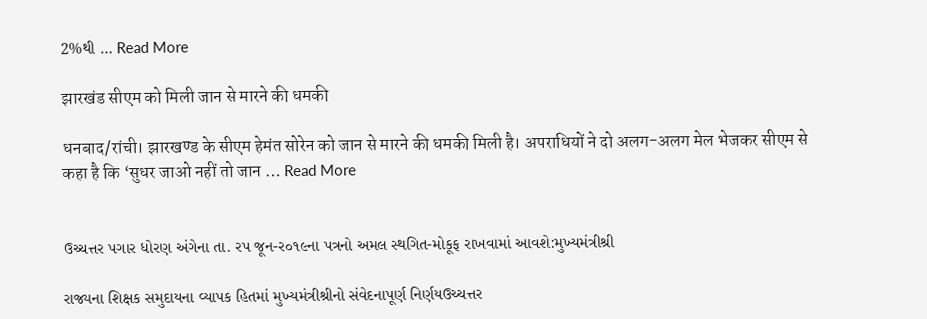2%થી … Read More

झारखंड सीएम को मिली जान से मारने की धमकी

धनबाद/रांची। झारखण्ड के सीएम हेमंत सोरेन को जान से मारने की धमकी मिली है। अपराधियों ने दो अलग-अलग मेल भेजकर सीएम से कहा है कि ‘सुधर जाओ नहीं तो जान … Read More


ઉચ્ચત્તર પગાર ધોરણ અંગેના તા. રપ જૂન-ર૦૧૯ના પત્રનો અમલ સ્થગિત-મોકૂફ રાખવામાં આવશે:મુખ્યમંત્રીશ્રી

રાજ્યના શિક્ષક સમુદાયના વ્યાપક હિતમાં મુખ્યમંત્રીશ્રીનો સંવેદનાપૂર્ણ નિર્ણયઉચ્ચત્તર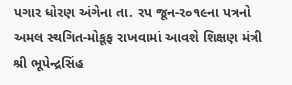પગાર ધોરણ અંગેના તા. રપ જૂન-ર૦૧૯ના પત્રનો અમલ સ્થગિત-મોકૂફ રાખવામાં આવશે શિક્ષણ મંત્રી શ્રી ભૂપેન્દ્રસિંહ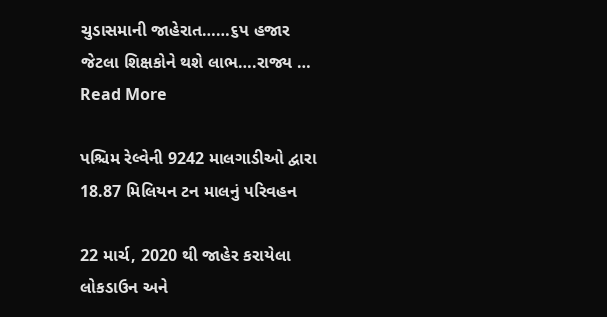ચુડાસમાની જાહેરાત……૬પ હજાર જેટલા શિક્ષકોને થશે લાભ….રાજ્ય … Read More

પશ્ચિમ રેલ્વેની 9242 માલગાડીઓ દ્વારા 18.87 મિલિયન ટન માલનું પરિવહન

22 માર્ચ, 2020 થી જાહેર કરાયેલા લોકડાઉન અને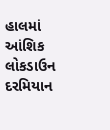હાલમાં આંશિક લોકડાઉન દરમિયાન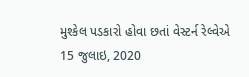મુશ્કેલ પડકારો હોવા છતાં વેસ્ટર્ન રેલ્વેએ 15 જુલાઇ, 2020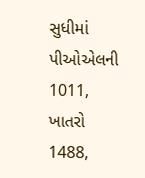સુધીમાં પીઓએલની 1011, ખાતરો 1488,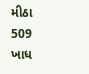મીઠા 509 ખાધ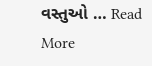વસ્તુઓ … Read More